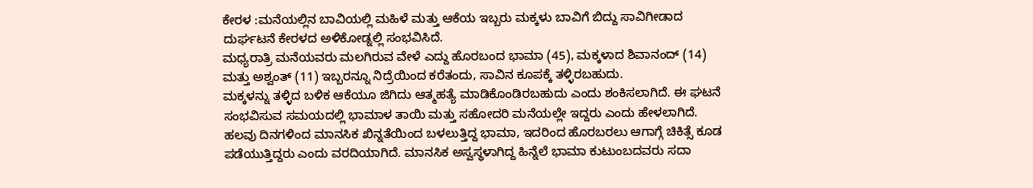ಕೇರಳ :ಮನೆಯಲ್ಲಿನ ಬಾವಿಯಲ್ಲಿ ಮಹಿಳೆ ಮತ್ತು ಆಕೆಯ ಇಬ್ಬರು ಮಕ್ಕಳು ಬಾವಿಗೆ ಬಿದ್ದು ಸಾವಿಗೀಡಾದ ದುರ್ಘಟನೆ ಕೇರಳದ ಅಳಿಕೋಡ್ನಲ್ಲಿ ಸಂಭವಿಸಿದೆ.
ಮಧ್ಯರಾತ್ರಿ ಮನೆಯವರು ಮಲಗಿರುವ ವೇಳೆ ಎದ್ದು ಹೊರಬಂದ ಭಾಮಾ (45), ಮಕ್ಕಳಾದ ಶಿವಾನಂದ್ (14) ಮತ್ತು ಅಶ್ವಂತ್ (11) ಇಬ್ಬರನ್ನೂ ನಿದ್ರೆಯಿಂದ ಕರೆತಂದು, ಸಾವಿನ ಕೂಪಕ್ಕೆ ತಳ್ಳಿರಬಹುದು.
ಮಕ್ಕಳನ್ನು ತಳ್ಳಿದ ಬಳಿಕ ಆಕೆಯೂ ಜಿಗಿದು ಆತ್ಮಹತ್ಯೆ ಮಾಡಿಕೊಂಡಿರಬಹುದು ಎಂದು ಶಂಕಿಸಲಾಗಿದೆ. ಈ ಘಟನೆ ಸಂಭವಿಸುವ ಸಮಯದಲ್ಲಿ ಭಾಮಾಳ ತಾಯಿ ಮತ್ತು ಸಹೋದರಿ ಮನೆಯಲ್ಲೇ ಇದ್ದರು ಎಂದು ಹೇಳಲಾಗಿದೆ.
ಹಲವು ದಿನಗಳಿಂದ ಮಾನಸಿಕ ಖಿನ್ನತೆಯಿಂದ ಬಳಲುತ್ತಿದ್ದ ಭಾಮಾ, ಇದರಿಂದ ಹೊರಬರಲು ಆಗಾಗ್ಗೆ ಚಿಕಿತ್ಸೆ ಕೂಡ ಪಡೆಯುತ್ತಿದ್ದರು ಎಂದು ವರದಿಯಾಗಿದೆ. ಮಾನಸಿಕ ಅಸ್ವಸ್ಥಳಾಗಿದ್ದ ಹಿನ್ನೆಲೆ ಭಾಮಾ ಕುಟುಂಬದವರು ಸದಾ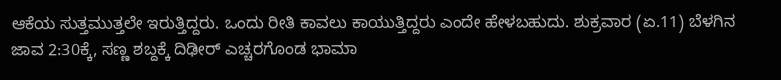ಆಕೆಯ ಸುತ್ತಮುತ್ತಲೇ ಇರುತ್ತಿದ್ದರು. ಒಂದು ರೀತಿ ಕಾವಲು ಕಾಯುತ್ತಿದ್ದರು ಎಂದೇ ಹೇಳಬಹುದು. ಶುಕ್ರವಾರ (ಏ.11) ಬೆಳಗಿನ ಜಾವ 2:30ಕ್ಕೆ, ಸಣ್ಣ ಶಬ್ದಕ್ಕೆ ದಿಢೀರ್ ಎಚ್ಚರಗೊಂಡ ಭಾಮಾ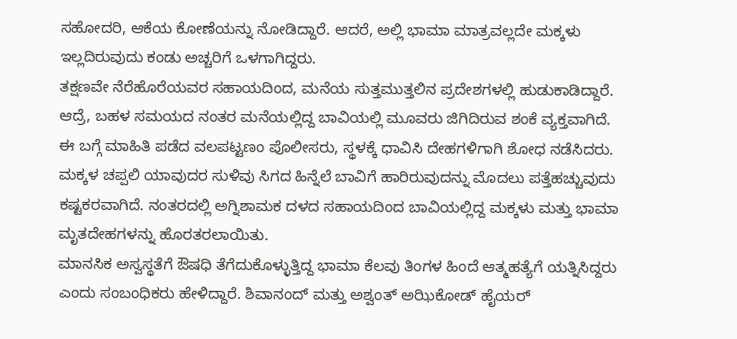ಸಹೋದರಿ, ಆಕೆಯ ಕೋಣೆಯನ್ನು ನೋಡಿದ್ದಾರೆ. ಆದರೆ, ಅಲ್ಲಿ ಭಾಮಾ ಮಾತ್ರವಲ್ಲದೇ ಮಕ್ಕಳು ಇಲ್ಲದಿರುವುದು ಕಂಡು ಅಚ್ಚರಿಗೆ ಒಳಗಾಗಿದ್ದರು.
ತಕ್ಷಣವೇ ನೆರೆಹೊರೆಯವರ ಸಹಾಯದಿಂದ, ಮನೆಯ ಸುತ್ತಮುತ್ತಲಿನ ಪ್ರದೇಶಗಳಲ್ಲಿ ಹುಡುಕಾಡಿದ್ದಾರೆ. ಆದ್ರೆ, ಬಹಳ ಸಮಯದ ನಂತರ ಮನೆಯಲ್ಲಿದ್ದ ಬಾವಿಯಲ್ಲಿ ಮೂವರು ಜಿಗಿದಿರುವ ಶಂಕೆ ವ್ಯಕ್ತವಾಗಿದೆ. ಈ ಬಗ್ಗೆ ಮಾಹಿತಿ ಪಡೆದ ವಲಪಟ್ಟಣಂ ಪೊಲೀಸರು, ಸ್ಥಳಕ್ಕೆ ಧಾವಿಸಿ ದೇಹಗಳಿಗಾಗಿ ಶೋಧ ನಡೆಸಿದರು. ಮಕ್ಕಳ ಚಪ್ಪಲಿ ಯಾವುದರ ಸುಳಿವು ಸಿಗದ ಹಿನ್ನೆಲೆ ಬಾವಿಗೆ ಹಾರಿರುವುದನ್ನು ಮೊದಲು ಪತ್ತೆಹಚ್ಚುವುದು ಕಷ್ಟಕರವಾಗಿದೆ. ನಂತರದಲ್ಲಿ ಅಗ್ನಿಶಾಮಕ ದಳದ ಸಹಾಯದಿಂದ ಬಾವಿಯಲ್ಲಿದ್ದ ಮಕ್ಕಳು ಮತ್ತು ಭಾಮಾ ಮೃತದೇಹಗಳನ್ನು ಹೊರತರಲಾಯಿತು.
ಮಾನಸಿಕ ಅಸ್ವಸ್ಥತೆಗೆ ಔಷಧಿ ತೆಗೆದುಕೊಳ್ಳುತ್ತಿದ್ದ ಭಾಮಾ ಕೆಲವು ತಿಂಗಳ ಹಿಂದೆ ಆತ್ಮಹತ್ಯೆಗೆ ಯತ್ನಿಸಿದ್ದರು ಎಂದು ಸಂಬಂಧಿಕರು ಹೇಳಿದ್ದಾರೆ. ಶಿವಾನಂದ್ ಮತ್ತು ಅಶ್ವಂತ್ ಅಝಿಕೋಡ್ ಹೈಯರ್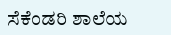ಸೆಕೆಂಡರಿ ಶಾಲೆಯ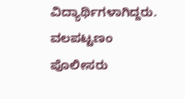ವಿದ್ಯಾರ್ಥಿಗಳಾಗಿದ್ದರು. ವಲಪಟ್ಟಣಂ ಪೊಲೀಸರು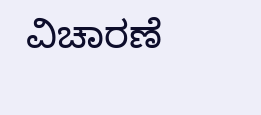ವಿಚಾರಣೆ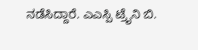ನಡೆಸಿದ್ದಾರೆ. ಎಎಸ್ಪಿ ಟ್ರೈನಿ ಬಿ.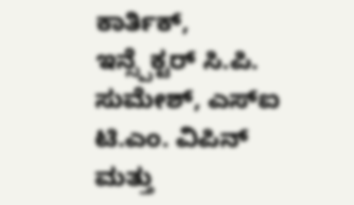ಕಾರ್ತಿಕ್, ಇನ್ಸ್ಪೆಕ್ಟರ್ ಸಿ.ಪಿ. ಸುಮೇಶ್, ಎಸ್ಐ ಟಿ.ಎಂ. ವಿಪಿನ್ ಮತ್ತು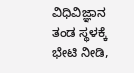ವಿಧಿವಿಜ್ಞಾನ ತಂಡ ಸ್ಥಳಕ್ಕೆ ಭೇಟಿ ನೀಡಿ,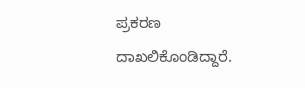ಪ್ರಕರಣ ದಾಖಲಿಕೊಂಡಿದ್ದಾರೆ.